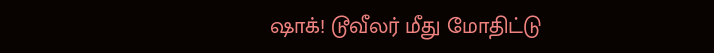ஷாக்! டூவீலர் மீது மோதிட்டு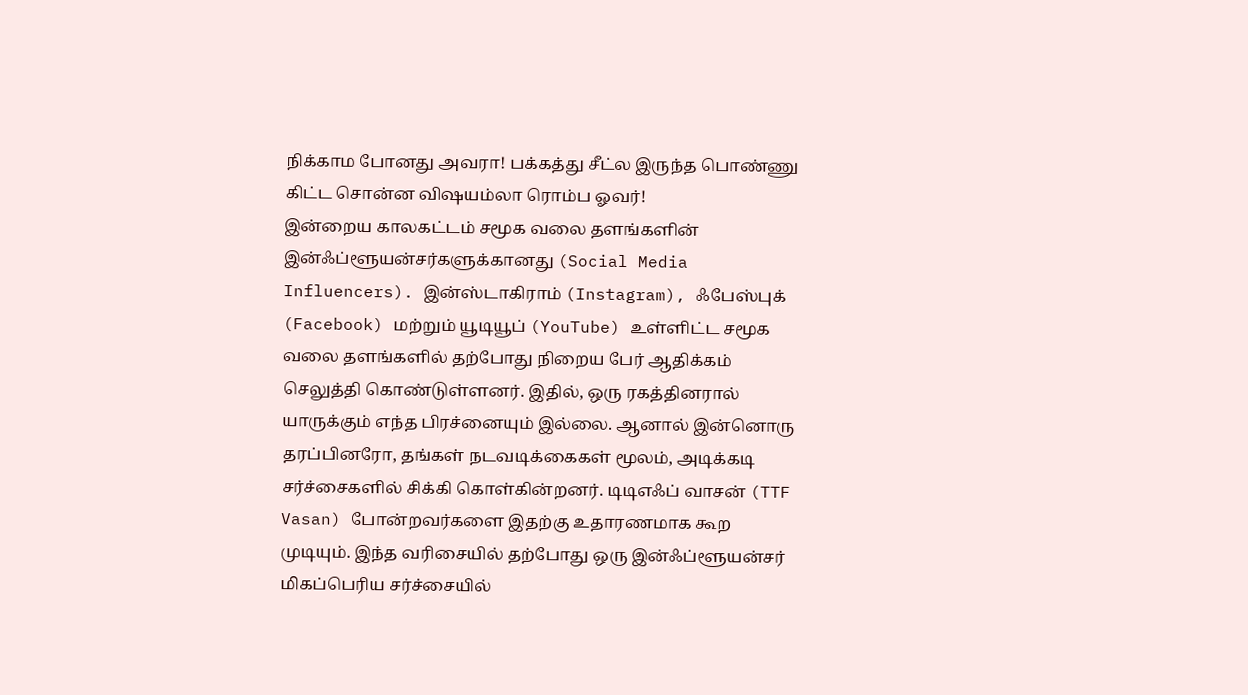நிக்காம போனது அவரா! பக்கத்து சீட்ல இருந்த பொண்ணு கிட்ட சொன்ன விஷயம்லா ரொம்ப ஓவர்!
இன்றைய காலகட்டம் சமூக வலை தளங்களின் இன்ஃப்ளூயன்சர்களுக்கானது (Social Media Influencers). இன்ஸ்டாகிராம் (Instagram), ஃபேஸ்புக் (Facebook) மற்றும் யூடியூப் (YouTube) உள்ளிட்ட சமூக வலை தளங்களில் தற்போது நிறைய பேர் ஆதிக்கம் செலுத்தி கொண்டுள்ளனர். இதில், ஒரு ரகத்தினரால் யாருக்கும் எந்த பிரச்னையும் இல்லை. ஆனால் இன்னொரு தரப்பினரோ, தங்கள் நடவடிக்கைகள் மூலம், அடிக்கடி சர்ச்சைகளில் சிக்கி கொள்கின்றனர். டிடிஎஃப் வாசன் (TTF Vasan) போன்றவர்களை இதற்கு உதாரணமாக கூற முடியும். இந்த வரிசையில் தற்போது ஒரு இன்ஃப்ளூயன்சர் மிகப்பெரிய சர்ச்சையில்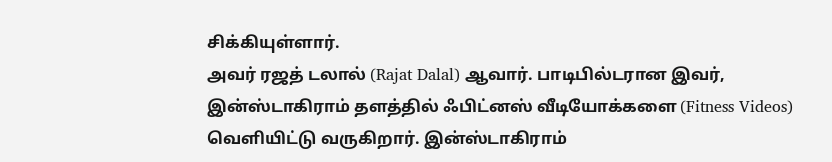சிக்கியுள்ளார்.
அவர் ரஜத் டலால் (Rajat Dalal) ஆவார். பாடிபில்டரான இவர், இன்ஸ்டாகிராம் தளத்தில் ஃபிட்னஸ் வீடியோக்களை (Fitness Videos) வெளியிட்டு வருகிறார். இன்ஸ்டாகிராம்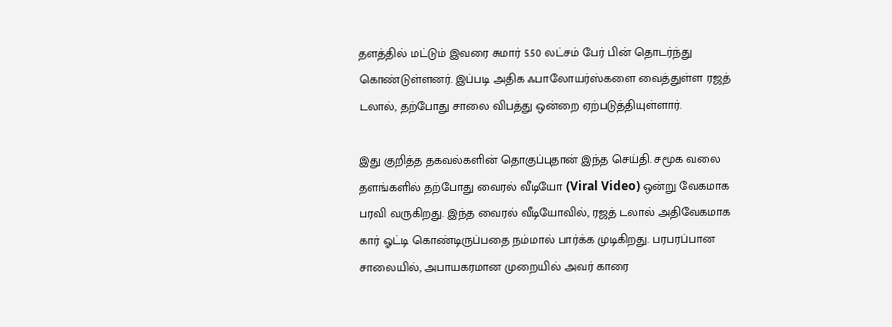தளத்தில் மட்டும் இவரை சுமார் 5.50 லட்சம் பேர் பின் தொடர்ந்து கொண்டுள்ளனர். இப்படி அதிக ஃபாலோயர்ஸ்களை வைத்துள்ள ரஜத் டலால், தற்போது சாலை விபத்து ஒன்றை ஏற்படுத்தியுள்ளார்.

இது குறித்த தகவல்களின் தொகுப்புதான் இந்த செய்தி. சமூக வலை தளங்களில் தற்போது வைரல் வீடியோ (Viral Video) ஒன்று வேகமாக பரவி வருகிறது. இந்த வைரல் வீடியோவில், ரஜத் டலால் அதிவேகமாக கார் ஓட்டி கொண்டிருப்பதை நம்மால் பார்க்க முடிகிறது. பரபரப்பான சாலையில், அபாயகரமான முறையில் அவர் காரை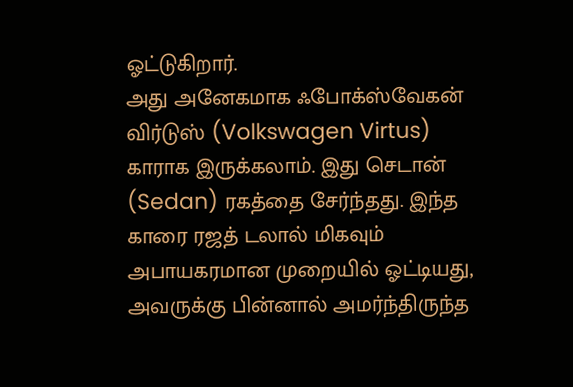ஓட்டுகிறார்.
அது அனேகமாக ஃபோக்ஸ்வேகன் விர்டுஸ் (Volkswagen Virtus) காராக இருக்கலாம். இது செடான் (Sedan) ரகத்தை சேர்ந்தது. இந்த காரை ரஜத் டலால் மிகவும் அபாயகரமான முறையில் ஓட்டியது, அவருக்கு பின்னால் அமர்ந்திருந்த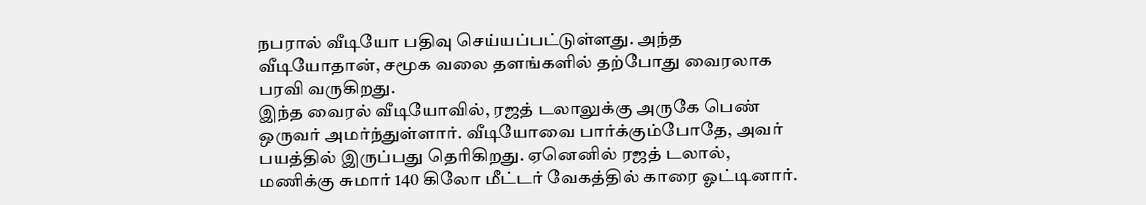நபரால் வீடியோ பதிவு செய்யப்பட்டுள்ளது. அந்த வீடியோதான், சமூக வலை தளங்களில் தற்போது வைரலாக பரவி வருகிறது.
இந்த வைரல் வீடியோவில், ரஜத் டலாலுக்கு அருகே பெண் ஒருவர் அமர்ந்துள்ளார். வீடியோவை பார்க்கும்போதே, அவர் பயத்தில் இருப்பது தெரிகிறது. ஏனெனில் ரஜத் டலால், மணிக்கு சுமார் 140 கிலோ மீட்டர் வேகத்தில் காரை ஓட்டினார்.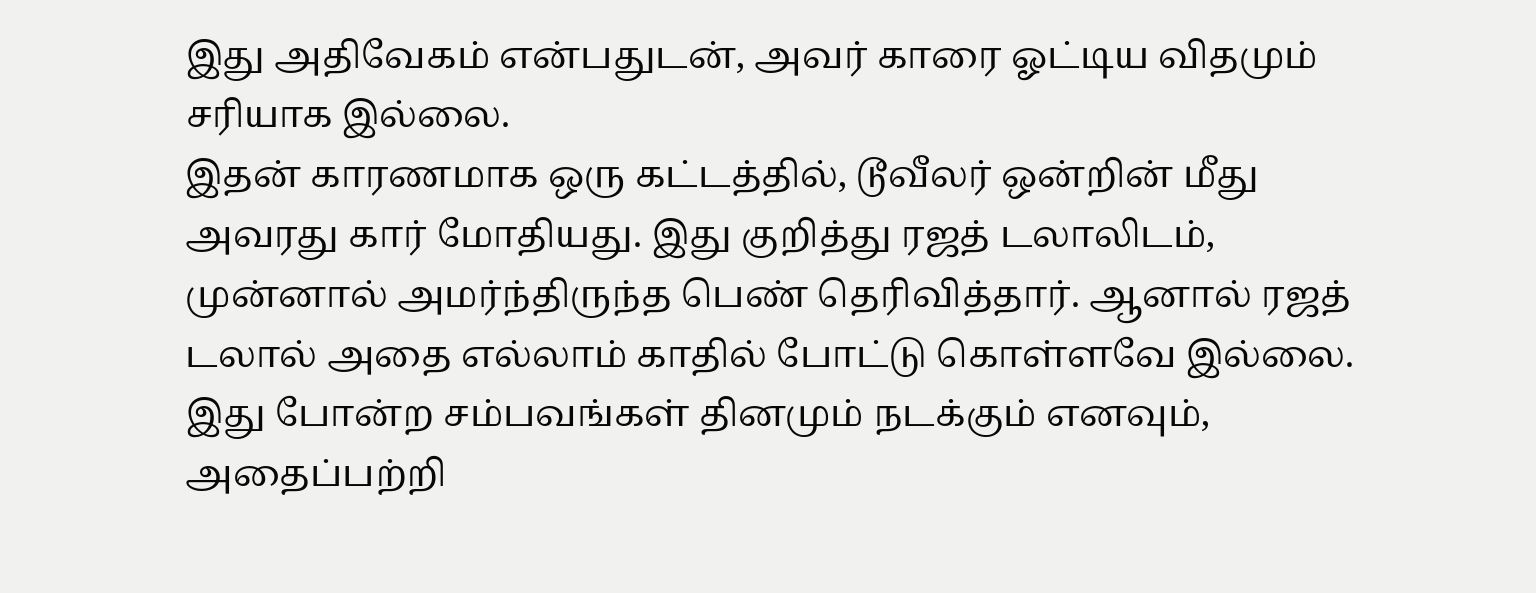இது அதிவேகம் என்பதுடன், அவர் காரை ஓட்டிய விதமும் சரியாக இல்லை.
இதன் காரணமாக ஒரு கட்டத்தில், டூவீலர் ஒன்றின் மீது அவரது கார் மோதியது. இது குறித்து ரஜத் டலாலிடம், முன்னால் அமர்ந்திருந்த பெண் தெரிவித்தார். ஆனால் ரஜத் டலால் அதை எல்லாம் காதில் போட்டு கொள்ளவே இல்லை. இது போன்ற சம்பவங்கள் தினமும் நடக்கும் எனவும், அதைப்பற்றி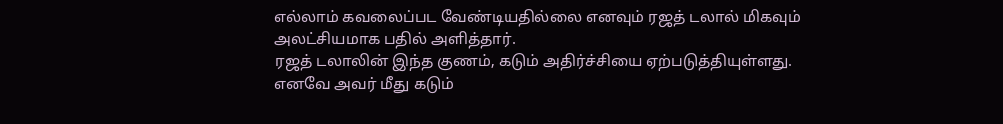எல்லாம் கவலைப்பட வேண்டியதில்லை எனவும் ரஜத் டலால் மிகவும் அலட்சியமாக பதில் அளித்தார்.
ரஜத் டலாலின் இந்த குணம், கடும் அதிர்ச்சியை ஏற்படுத்தியுள்ளது. எனவே அவர் மீது கடும்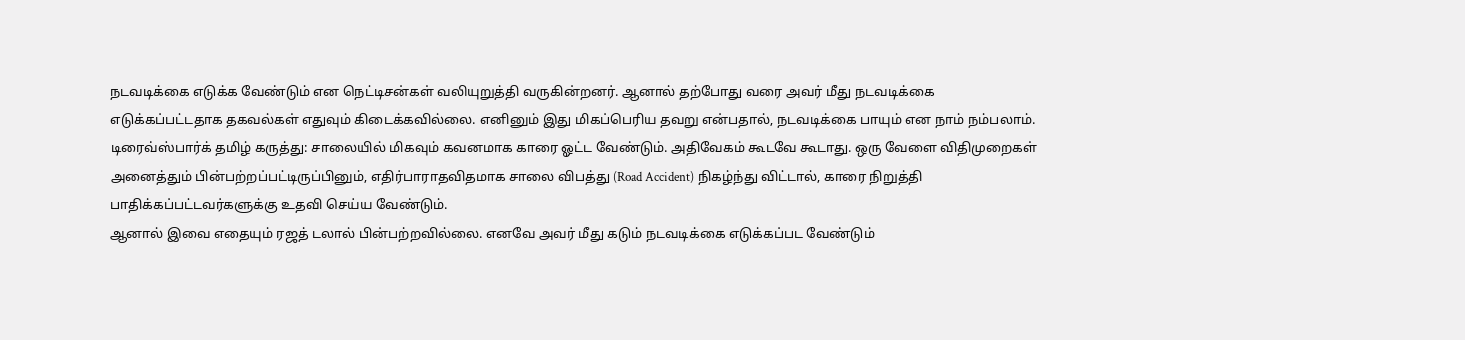நடவடிக்கை எடுக்க வேண்டும் என நெட்டிசன்கள் வலியுறுத்தி வருகின்றனர். ஆனால் தற்போது வரை அவர் மீது நடவடிக்கை எடுக்கப்பட்டதாக தகவல்கள் எதுவும் கிடைக்கவில்லை. எனினும் இது மிகப்பெரிய தவறு என்பதால், நடவடிக்கை பாயும் என நாம் நம்பலாம்.
டிரைவ்ஸ்பார்க் தமிழ் கருத்து: சாலையில் மிகவும் கவனமாக காரை ஓட்ட வேண்டும். அதிவேகம் கூடவே கூடாது. ஒரு வேளை விதிமுறைகள் அனைத்தும் பின்பற்றப்பட்டிருப்பினும், எதிர்பாராதவிதமாக சாலை விபத்து (Road Accident) நிகழ்ந்து விட்டால், காரை நிறுத்தி பாதிக்கப்பட்டவர்களுக்கு உதவி செய்ய வேண்டும்.
ஆனால் இவை எதையும் ரஜத் டலால் பின்பற்றவில்லை. எனவே அவர் மீது கடும் நடவடிக்கை எடுக்கப்பட வேண்டும்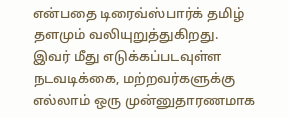என்பதை டிரைவ்ஸ்பார்க் தமிழ் தளமும் வலியுறுத்துகிறது. இவர் மீது எடுக்கப்படவுள்ள நடவடிக்கை, மற்றவர்களுக்கு எல்லாம் ஒரு முன்னுதாரணமாக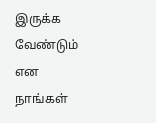இருக்க வேண்டும் என நாங்கள்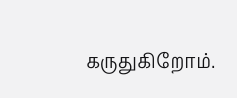கருதுகிறோம்.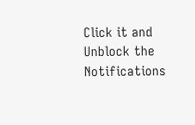Click it and Unblock the Notifications